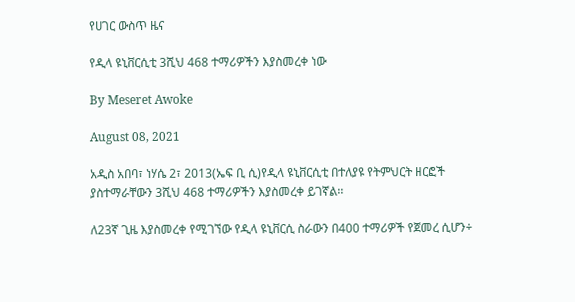የሀገር ውስጥ ዜና

የዲላ ዩኒቨርሲቲ 3ሺህ 468 ተማሪዎችን እያስመረቀ ነው

By Meseret Awoke

August 08, 2021

አዲስ አበባ፣ ነሃሴ 2፣ 2013(ኤፍ ቢ ሲ)የዲላ ዩኒቨርሲቲ በተለያዩ የትምህርት ዘርፎች ያስተማራቸውን 3ሺህ 468 ተማሪዎችን እያስመረቀ ይገኛል፡፡

ለ23ኛ ጊዜ እያስመረቀ የሚገኘው የዲላ ዩኒቨርሲ ስራውን በ400 ተማሪዎች የጀመረ ሲሆን÷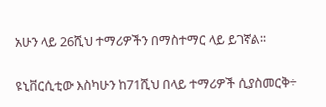አሁን ላይ 26ሺህ ተማሪዎችን በማስተማር ላይ ይገኛል፡፡

ዩኒቨርሲቲው እስካሁን ከ71ሺህ በላይ ተማሪዎች ሲያስመርቅ÷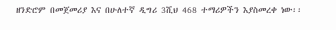ዘንድሮም በመጀመሪያ እና በሁለተኛ ዲግሪ 3ሺህ 468 ተማሪዎችን እያስመረቀ ነው፡፡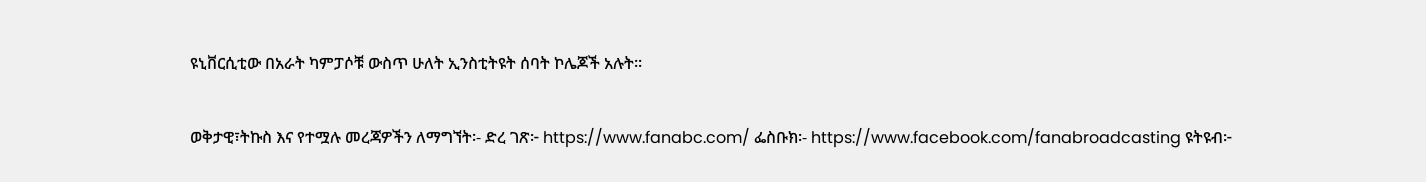ዩኒቨርሲቲው በአራት ካምፓሶቹ ውስጥ ሁለት ኢንስቲትዩት ሰባት ኮሌጆች አሉት፡፡

ወቅታዊ፣ትኩስ እና የተሟሉ መረጃዎችን ለማግኘት፡- ድረ ገጽ፦ https://www.fanabc.com/ ፌስቡክ፡- https://www.facebook.com/fanabroadcasting ዩትዩብ፦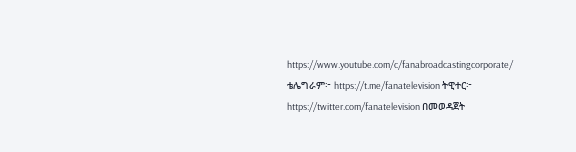https://www.youtube.com/c/fanabroadcastingcorporate/ ቴሌግራም፦ https://t.me/fanatelevision ትዊተር፦ https://twitter.com/fanatelevision በመወዳጀት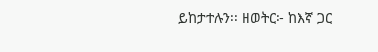ይከታተሉን፡፡ ዘወትር፦ ከእኛ ጋር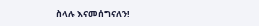ስላሉ እናመሰግናለን!